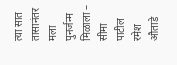त्या सात तासानंतर मला पुनर्जन्म मिळाला – सीमा पाटील
रमेश औताडे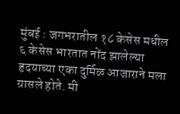मुंबई : जगभरातील १८ केसेस मधील ६ केसेस भारतात नोंद झालेल्या हृदयाच्या एका दुर्मिळ आजाराने मला ग्रासले होते. मी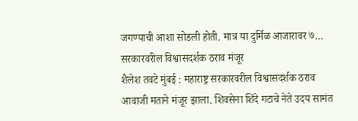जगण्याची आशा सोडली होती. मात्र या दुर्मिळ आजारावर ७…
सरकारवरील विश्वासदर्शक ठराव मंजूर
शैलेश तवटे मुंबई : महाराष्ट्र सरकारवरील विश्वासदर्शक ठराव आवाजी मताने मंजूर झाला. शिवसेना शिंदे गटाचे नेते उदय सामंत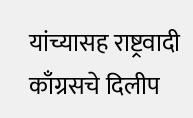यांच्यासह राष्ट्रवादी काँग्रसचे दिलीप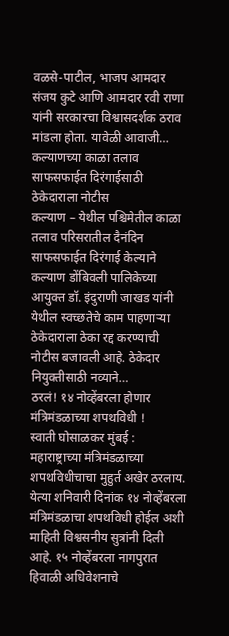वळसे-पाटील, भाजप आमदार संजय कुटे आणि आमदार रवी राणा यांनी सरकारचा विश्वासदर्शक ठराव मांडला होता. यावेळी आवाजी…
कल्याणच्या काळा तलाव साफसफाईत दिरंगाईसाठी ठेकेदाराला नोटीस
कल्याण – येथील पश्चिमेतील काळा तलाव परिसरातील दैनंदिन साफसफाईत दिरंगाई केल्याने कल्याण डोंबिवली पालिकेच्या आयुक्त डॉ. इंदुराणी जाखड यांनी येथील स्वच्छतेचे काम पाहणाऱ्या ठेकेदाराला ठेका रद्द करण्याची नोटीस बजावली आहे. ठेकेदार नियुक्तीसाठी नव्याने…
ठरलं! १४ नोव्हेंबरला होणार मंत्रिमंडळाच्या शपथविधी !
स्वाती घोसाळकर मुंबई : महाराष्ट्राच्या मंत्रिमंडळाच्या शपथविधीचाचा मुहुर्त अखेर ठरलाय. येत्या शनिवारी दिनांक १४ नोव्हेंबरला मंत्रिमंडळाचा शपथविधी होईल अशी माहिती विश्वसनीय सुत्रांनी दिली आहे. १५ नोव्हेंबरला नागपुरात हिवाळी अधिवेशनाचे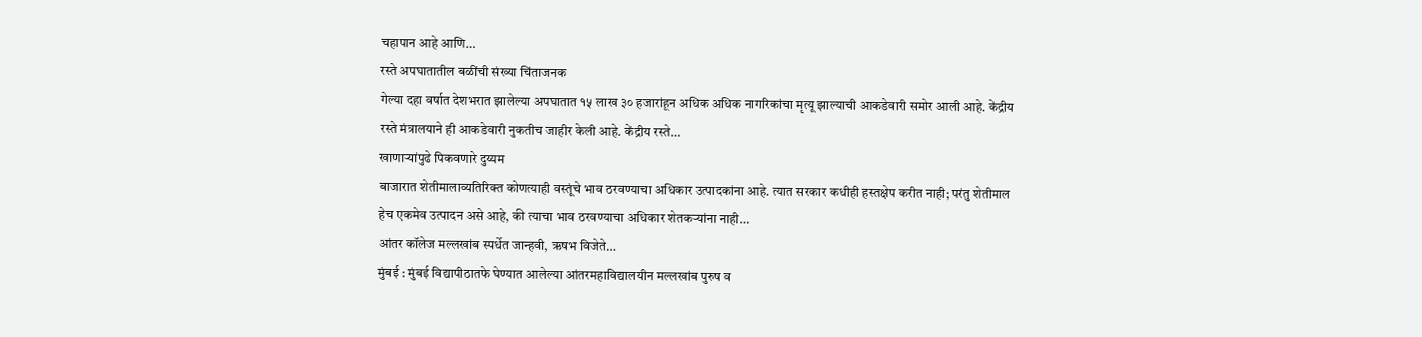चहापान आहे आणि…
रस्ते अपघातातील बळींची संख्या चिंताजनक
गेल्या दहा वर्षात देशभरात झालेल्या अपघातात १५ लाख ३० हजारांहून अधिक अधिक नागरिकांचा मृत्यू झाल्याची आकडेवारी समोर आली आहे. केंद्रीय रस्ते मंत्रालयाने ही आकडेवारी नुकतीच जाहीर केली आहे. केंद्रीय रस्ते…
खाणाऱ्यांपुढे पिकवणारे दुय्यम
बाजारात शेतीमालाव्यतिरिक्त कोणत्याही वस्तूंचे भाव ठरवण्याचा अधिकार उत्पादकांना आहे. त्यात सरकार कधीही हस्तक्षेप करीत नाही; परंतु शेतीमाल हेच एकमेव उत्पादन असे आहे, की त्याचा भाव ठरवण्याचा अधिकार शेतकऱ्यांना नाही…
आंतर कॉलेज मल्लखांब स्पर्धेत जान्हवी, ऋषभ विजेते…
मुंबई : मुंबई विद्यापीठातफे घेण्यात आलेल्या आंतरमहाविद्यालयीन मल्लखांब पुरुष व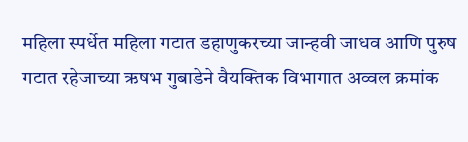महिला स्पर्धेत महिला गटात डहाणुकरच्या जान्हवी जाधव आणि पुरुष गटात रहेजाच्या ऋषभ गुबाडेने वैयक्तिक विभागात अव्वल क्रमांक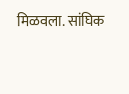मिळवला. सांघिक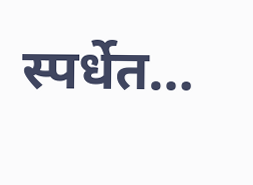स्पर्धेत…